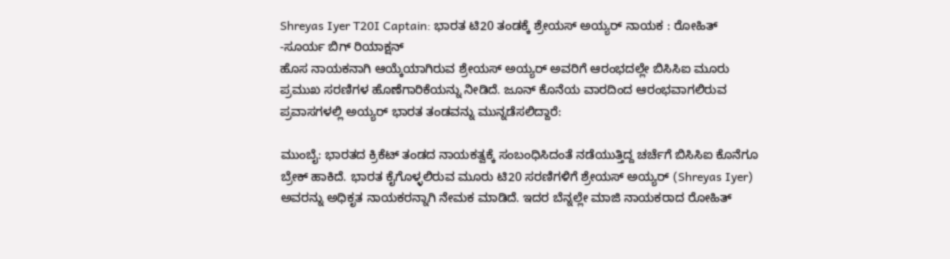Shreyas Iyer T20I Captain: ಭಾರತ ಟಿ20 ತಂಡಕ್ಕೆ ಶ್ರೇಯಸ್ ಅಯ್ಯರ್ ನಾಯಕ : ರೋಹಿತ್ -ಸೂರ್ಯ ಬಿಗ್ ರಿಯಾಕ್ಷನ್
ಹೊಸ ನಾಯಕನಾಗಿ ಆಯ್ಕೆಯಾಗಿರುವ ಶ್ರೇಯಸ್ ಅಯ್ಯರ್ ಅವರಿಗೆ ಆರಂಭದಲ್ಲೇ ಬಿಸಿಸಿಐ ಮೂರು ಪ್ರಮುಖ ಸರಣಿಗಳ ಹೊಣೆಗಾರಿಕೆಯನ್ನು ನೀಡಿದೆ. ಜೂನ್ ಕೊನೆಯ ವಾರದಿಂದ ಆರಂಭವಾಗಲಿರುವ ಪ್ರವಾಸಗಳಲ್ಲಿ ಅಯ್ಯರ್ ಭಾರತ ತಂಡವನ್ನು ಮುನ್ನಡೆಸಲಿದ್ದಾರೆ:

ಮುಂಬೈ: ಭಾರತದ ಕ್ರಿಕೆಟ್ ತಂಡದ ನಾಯಕತ್ವಕ್ಕೆ ಸಂಬಂಧಿಸಿದಂತೆ ನಡೆಯುತ್ತಿದ್ದ ಚರ್ಚೆಗೆ ಬಿಸಿಸಿಐ ಕೊನೆಗೂ ಬ್ರೇಕ್ ಹಾಕಿದೆ. ಭಾರತ ಕೈಗೊಳ್ಳಲಿರುವ ಮೂರು ಟಿ20 ಸರಣಿಗಳಿಗೆ ಶ್ರೇಯಸ್ ಅಯ್ಯರ್ (Shreyas Iyer) ಅವರನ್ನು ಅಧಿಕೃತ ನಾಯಕರನ್ನಾಗಿ ನೇಮಕ ಮಾಡಿದೆ. ಇದರ ಬೆನ್ನಲ್ಲೇ ಮಾಜಿ ನಾಯಕರಾದ ರೋಹಿತ್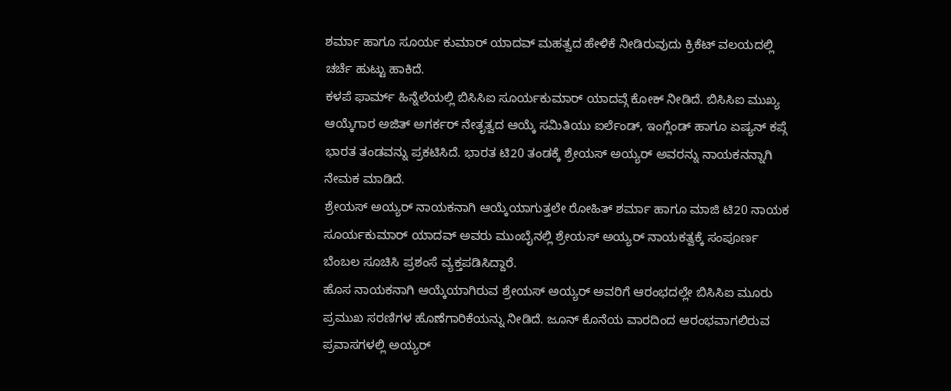ಶರ್ಮಾ ಹಾಗೂ ಸೂರ್ಯ ಕುಮಾರ್ ಯಾದವ್ ಮಹತ್ವದ ಹೇಳಿಕೆ ನೀಡಿರುವುದು ಕ್ರಿಕೆಟ್ ವಲಯದಲ್ಲಿ ಚರ್ಚೆ ಹುಟ್ಟು ಹಾಕಿದೆ.
ಕಳಪೆ ಫಾರ್ಮ್ ಹಿನ್ನೆಲೆಯಲ್ಲಿ ಬಿಸಿಸಿಐ ಸೂರ್ಯಕುಮಾರ್ ಯಾದವ್ಗೆ ಕೋಕ್ ನೀಡಿದೆ. ಬಿಸಿಸಿಐ ಮುಖ್ಯ ಆಯ್ಕೆಗಾರ ಅಜಿತ್ ಅಗರ್ಕರ್ ನೇತೃತ್ವದ ಆಯ್ಕೆ ಸಮಿತಿಯು ಐರ್ಲೆಂಡ್, ಇಂಗ್ಲೆಂಡ್ ಹಾಗೂ ಏಷ್ಯನ್ ಕಪ್ಗೆ ಭಾರತ ತಂಡವನ್ನು ಪ್ರಕಟಿಸಿದೆ. ಭಾರತ ಟಿ20 ತಂಡಕ್ಕೆ ಶ್ರೇಯಸ್ ಅಯ್ಯರ್ ಅವರನ್ನು ನಾಯಕನನ್ನಾಗಿ ನೇಮಕ ಮಾಡಿದೆ.
ಶ್ರೇಯಸ್ ಅಯ್ಯರ್ ನಾಯಕನಾಗಿ ಆಯ್ಕೆಯಾಗುತ್ತಲೇ ರೋಹಿತ್ ಶರ್ಮಾ ಹಾಗೂ ಮಾಜಿ ಟಿ20 ನಾಯಕ ಸೂರ್ಯಕುಮಾರ್ ಯಾದವ್ ಅವರು ಮುಂಬೈನಲ್ಲಿ ಶ್ರೇಯಸ್ ಅಯ್ಯರ್ ನಾಯಕತ್ವಕ್ಕೆ ಸಂಪೂರ್ಣ ಬೆಂಬಲ ಸೂಚಿಸಿ ಪ್ರಶಂಸೆ ವ್ಯಕ್ತಪಡಿಸಿದ್ದಾರೆ.
ಹೊಸ ನಾಯಕನಾಗಿ ಆಯ್ಕೆಯಾಗಿರುವ ಶ್ರೇಯಸ್ ಅಯ್ಯರ್ ಅವರಿಗೆ ಆರಂಭದಲ್ಲೇ ಬಿಸಿಸಿಐ ಮೂರು ಪ್ರಮುಖ ಸರಣಿಗಳ ಹೊಣೆಗಾರಿಕೆಯನ್ನು ನೀಡಿದೆ. ಜೂನ್ ಕೊನೆಯ ವಾರದಿಂದ ಆರಂಭವಾಗಲಿರುವ ಪ್ರವಾಸಗಳಲ್ಲಿ ಅಯ್ಯರ್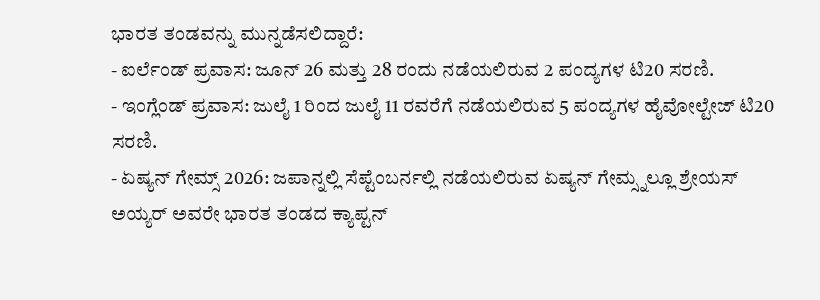ಭಾರತ ತಂಡವನ್ನು ಮುನ್ನಡೆಸಲಿದ್ದಾರೆ:
- ಐರ್ಲೆಂಡ್ ಪ್ರವಾಸ: ಜೂನ್ 26 ಮತ್ತು 28 ರಂದು ನಡೆಯಲಿರುವ 2 ಪಂದ್ಯಗಳ ಟಿ20 ಸರಣಿ.
- ಇಂಗ್ಲೆಂಡ್ ಪ್ರವಾಸ: ಜುಲೈ 1 ರಿಂದ ಜುಲೈ 11 ರವರೆಗೆ ನಡೆಯಲಿರುವ 5 ಪಂದ್ಯಗಳ ಹೈವೋಲ್ಟೇಜ್ ಟಿ20 ಸರಣಿ.
- ಏಷ್ಯನ್ ಗೇಮ್ಸ್ 2026: ಜಪಾನ್ನಲ್ಲಿ ಸೆಪ್ಟೆಂಬರ್ನಲ್ಲಿ ನಡೆಯಲಿರುವ ಏಷ್ಯನ್ ಗೇಮ್ಸ್ನಲ್ಲೂ ಶ್ರೇಯಸ್ ಅಯ್ಯರ್ ಅವರೇ ಭಾರತ ತಂಡದ ಕ್ಯಾಪ್ಟನ್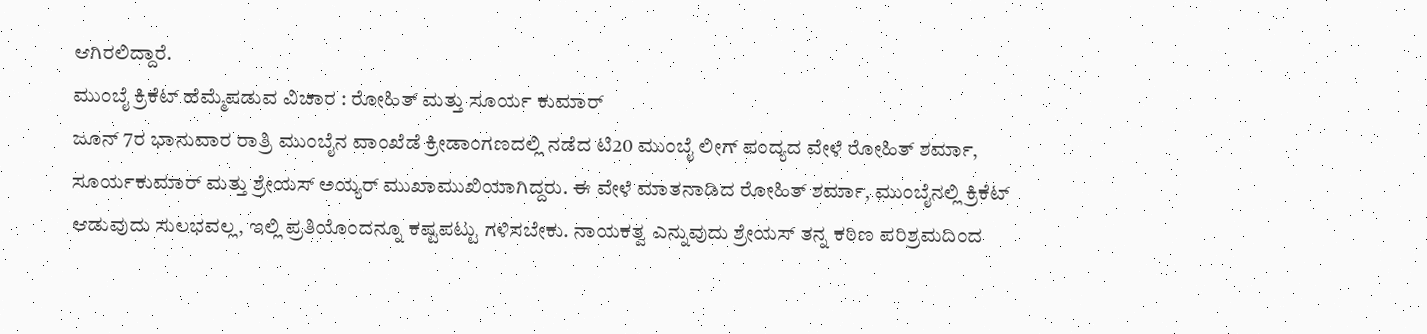ಆಗಿರಲಿದ್ದಾರೆ.
ಮುಂಬೈ ಕ್ರಿಕೆಟ್ ಹೆಮ್ಮೆಪಡುವ ವಿಚಾರ : ರೋಹಿತ್ ಮತ್ತು ಸೂರ್ಯ ಕುಮಾರ್
ಜೂನ್ 7ರ ಭಾನುವಾರ ರಾತ್ರಿ ಮುಂಬೈನ ವಾಂಖೆಡೆ ಕ್ರೀಡಾಂಗಣದಲ್ಲಿ ನಡೆದ ಟಿ20 ಮುಂಬೈ ಲೀಗ್ ಪಂದ್ಯದ ವೇಳೆ ರೋಹಿತ್ ಶರ್ಮಾ, ಸೂರ್ಯಕುಮಾರ್ ಮತ್ತು ಶ್ರೇಯಸ್ ಅಯ್ಯರ್ ಮುಖಾಮುಖಿಯಾಗಿದ್ದರು. ಈ ವೇಳೆ ಮಾತನಾಡಿದ ರೋಹಿತ್ ಶರ್ಮಾ, ಮುಂಬೈನಲ್ಲಿ ಕ್ರಿಕೆಟ್ ಆಡುವುದು ಸುಲಭವಲ್ಲ, ಇಲ್ಲಿ ಪ್ರತಿಯೊಂದನ್ನೂ ಕಷ್ಟಪಟ್ಟು ಗಳಿಸಬೇಕು. ನಾಯಕತ್ವ ಎನ್ನುವುದು ಶ್ರೇಯಸ್ ತನ್ನ ಕಠಿಣ ಪರಿಶ್ರಮದಿಂದ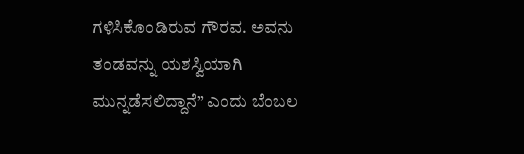ಗಳಿಸಿಕೊಂಡಿರುವ ಗೌರವ. ಅವನು ತಂಡವನ್ನು ಯಶಸ್ವಿಯಾಗಿ ಮುನ್ನಡೆಸಲಿದ್ದಾನೆ” ಎಂದು ಬೆಂಬಲ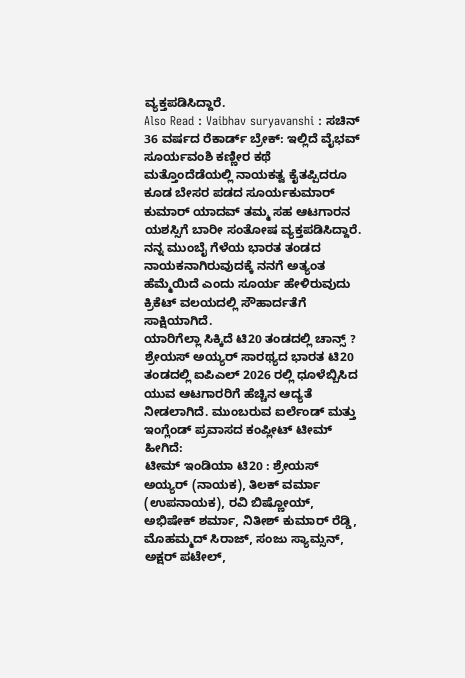ವ್ಯಕ್ತಪಡಿಸಿದ್ದಾರೆ.
Also Read : Vaibhav suryavanshi : ಸಚಿನ್ 36 ವರ್ಷದ ರೆಕಾರ್ಡ್ ಬ್ರೇಕ್: ಇಲ್ಲಿದೆ ವೈಭವ್ ಸೂರ್ಯವಂಶಿ ಕಣ್ಣೀರ ಕಥೆ
ಮತ್ತೊಂದೆಡೆಯಲ್ಲಿ ನಾಯಕತ್ವ ಕೈತಪ್ಪಿದರೂ ಕೂಡ ಬೇಸರ ಪಡದ ಸೂರ್ಯಕುಮಾರ್ ಕುಮಾರ್ ಯಾದವ್ ತಮ್ಮ ಸಹ ಆಟಗಾರನ ಯಶಸ್ಸಿಗೆ ಬಾರೀ ಸಂತೋಷ ವ್ಯಕ್ತಪಡಿಸಿದ್ದಾರೆ. ನನ್ನ ಮುಂಬೈ ಗೆಳೆಯ ಭಾರತ ತಂಡದ ನಾಯಕನಾಗಿರುವುದಕ್ಕೆ ನನಗೆ ಅತ್ಯಂತ ಹೆಮ್ಮೆಯಿದೆ ಎಂದು ಸೂರ್ಯ ಹೇಳಿರುವುದು ಕ್ರಿಕೆಟ್ ವಲಯದಲ್ಲಿ ಸೌಹಾರ್ದತೆಗೆ ಸಾಕ್ಷಿಯಾಗಿದೆ.
ಯಾರಿಗೆಲ್ಲಾ ಸಿಕ್ಕಿದೆ ಟಿ20 ತಂಡದಲ್ಲಿ ಚಾನ್ಸ್ ?
ಶ್ರೇಯಸ್ ಅಯ್ಯರ್ ಸಾರಥ್ಯದ ಭಾರತ ಟಿ20 ತಂಡದಲ್ಲಿ ಐಪಿಎಲ್ 2026 ರಲ್ಲಿ ಧೂಳೆಬ್ಬಿಸಿದ ಯುವ ಆಟಗಾರರಿಗೆ ಹೆಚ್ಚಿನ ಆದ್ಯತೆ ನೀಡಲಾಗಿದೆ. ಮುಂಬರುವ ಐರ್ಲೆಂಡ್ ಮತ್ತು ಇಂಗ್ಲೆಂಡ್ ಪ್ರವಾಸದ ಕಂಪ್ಲೀಟ್ ಟೀಮ್ ಹೀಗಿದೆ:
ಟೀಮ್ ಇಂಡಿಯಾ ಟಿ20 : ಶ್ರೇಯಸ್ ಅಯ್ಯರ್ (ನಾಯಕ), ತಿಲಕ್ ವರ್ಮಾ (ಉಪನಾಯಕ), ರವಿ ಬಿಷ್ಣೋಯ್, ಅಭಿಷೇಕ್ ಶರ್ಮಾ, ನಿತೀಶ್ ಕುಮಾರ್ ರೆಡ್ಡಿ, ಮೊಹಮ್ಮದ್ ಸಿರಾಜ್, ಸಂಜು ಸ್ಯಾಮ್ಸನ್, ಅಕ್ಷರ್ ಪಟೇಲ್,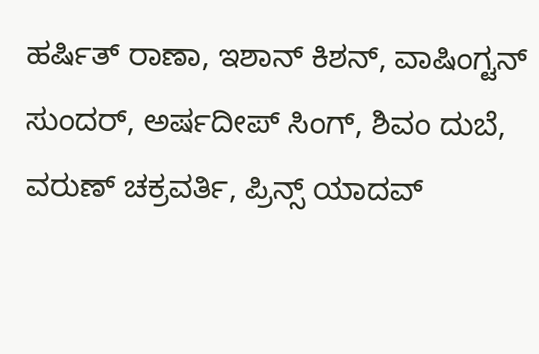ಹರ್ಷಿತ್ ರಾಣಾ, ಇಶಾನ್ ಕಿಶನ್, ವಾಷಿಂಗ್ಟನ್ ಸುಂದರ್, ಅರ್ಷದೀಪ್ ಸಿಂಗ್, ಶಿವಂ ದುಬೆ, ವರುಣ್ ಚಕ್ರವರ್ತಿ, ಪ್ರಿನ್ಸ್ ಯಾದವ್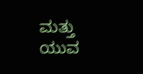ಮತ್ತು ಯುವ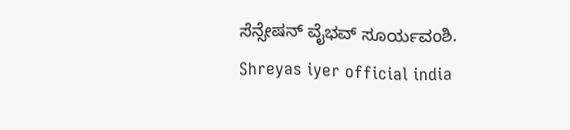ಸೆನ್ಸೇಷನ್ ವೈಭವ್ ಸೂರ್ಯವಂಶಿ.
Shreyas iyer official india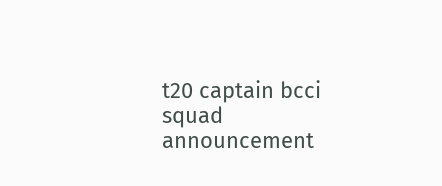t20 captain bcci squad announcement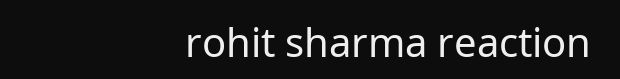rohit sharma reaction